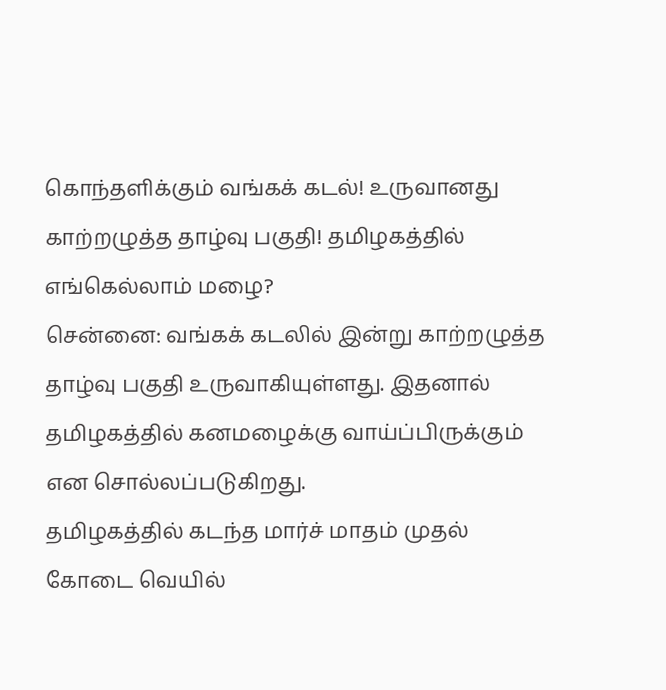கொந்தளிக்கும் வங்கக் கடல்! உருவானது காற்றழுத்த தாழ்வு பகுதி! தமிழகத்தில் எங்கெல்லாம் மழை?
சென்னை: வங்கக் கடலில் இன்று காற்றழுத்த தாழ்வு பகுதி உருவாகியுள்ளது. இதனால் தமிழகத்தில் கனமழைக்கு வாய்ப்பிருக்கும் என சொல்லப்படுகிறது.
தமிழகத்தில் கடந்த மார்ச் மாதம் முதல் கோடை வெயில்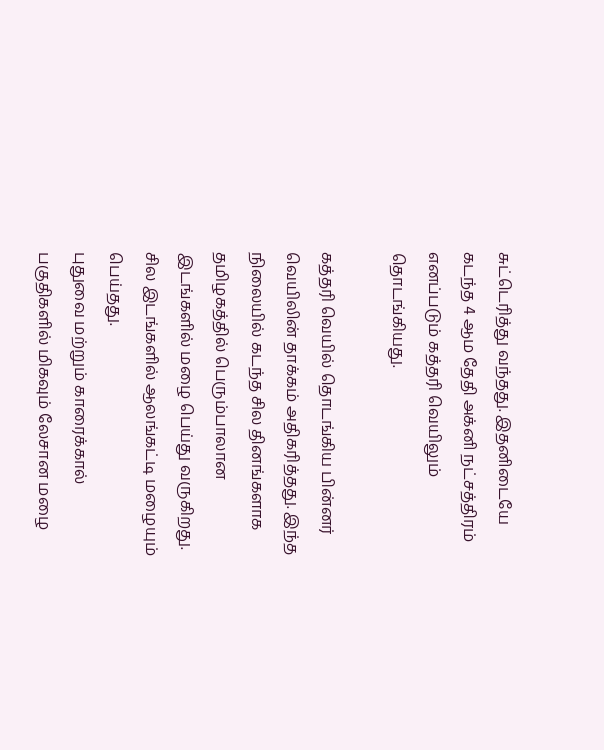சுட்டெரித்து வந்தது. இதனிடையே கடந்த 4 ஆம தேதி அக்னி நட்சத்திரம் எனப்படும் கத்தரி வெயிலும் தொடங்கியது.

கத்தரி வெயில் தொடங்கிய பின்னர் வெயிலின் தாக்கம் அதிகரித்தது. இந்த நிலையில் கடந்த சில தினங்களாக தமிழகத்தில் பெரும்பாலான இடங்களில் மழை பெய்து வருகிறது. சில இடங்களில் ஆலங்கட்டி மழையும் பெய்தது.
புதுவை மற்றும் காரைக்கால் பகுதிகளில் மிகவும் லேசான மழை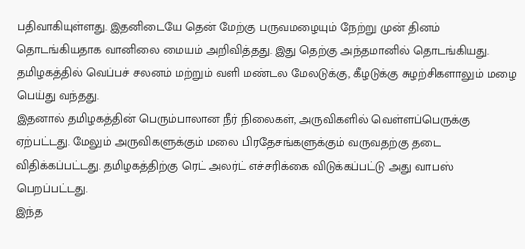பதிவாகியுள்ளது. இதனிடையே தென் மேற்கு பருவமழையும் நேற்று முன் தினம் தொடங்கியதாக வானிலை மையம் அறிவித்தது. இது தெற்கு அந்தமானில் தொடங்கியது. தமிழகத்தில் வெப்பச் சலனம் மற்றும் வளி மண்டல மேலடுக்கு, கீழடுக்கு சுழற்சிகளாலும் மழை பெய்து வந்தது.
இதனால் தமிழகத்தின் பெரும்பாலான நீர் நிலைகள், அருவிகளில் வெள்ளப்பெருக்கு ஏற்பட்டது. மேலும் அருவிகளுக்கும் மலை பிரதேசங்களுக்கும் வருவதற்கு தடை விதிக்கப்பட்டது. தமிழகத்திற்கு ரெட் அலர்ட் எச்சரிக்கை விடுக்கப்பட்டு அது வாபஸ் பெறப்பட்டது.
இந்த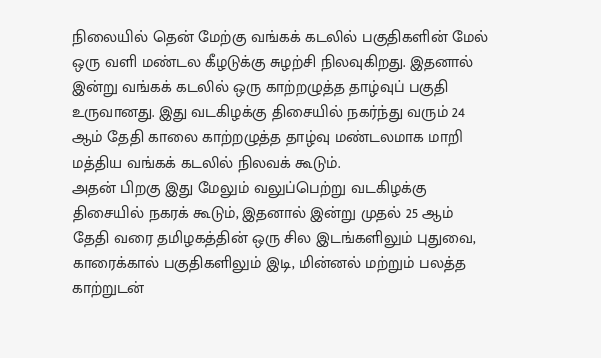நிலையில் தென் மேற்கு வங்கக் கடலில் பகுதிகளின் மேல் ஒரு வளி மண்டல கீழடுக்கு சுழற்சி நிலவுகிறது. இதனால் இன்று வங்கக் கடலில் ஒரு காற்றழுத்த தாழ்வுப் பகுதி உருவானது. இது வடகிழக்கு திசையில் நகர்ந்து வரும் 24 ஆம் தேதி காலை காற்றழுத்த தாழ்வு மண்டலமாக மாறி மத்திய வங்கக் கடலில் நிலவக் கூடும்.
அதன் பிறகு இது மேலும் வலுப்பெற்று வடகிழக்கு திசையில் நகரக் கூடும், இதனால் இன்று முதல் 25 ஆம் தேதி வரை தமிழகத்தின் ஒரு சில இடங்களிலும் புதுவை, காரைக்கால் பகுதிகளிலும் இடி, மின்னல் மற்றும் பலத்த காற்றுடன்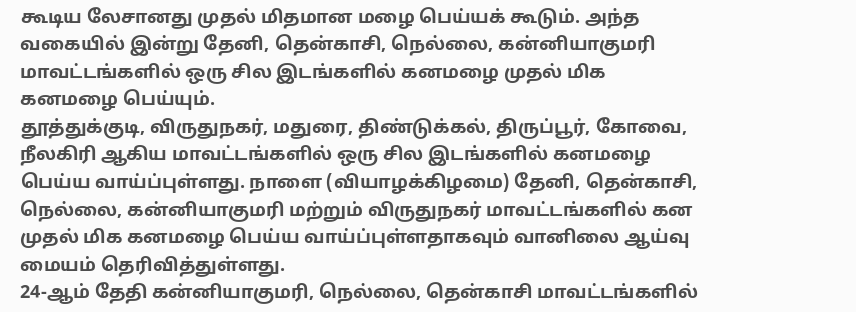கூடிய லேசானது முதல் மிதமான மழை பெய்யக் கூடும். அந்த வகையில் இன்று தேனி, தென்காசி, நெல்லை, கன்னியாகுமரி மாவட்டங்களில் ஒரு சில இடங்களில் கனமழை முதல் மிக கனமழை பெய்யும்.
தூத்துக்குடி, விருதுநகர், மதுரை, திண்டுக்கல், திருப்பூர், கோவை, நீலகிரி ஆகிய மாவட்டங்களில் ஒரு சில இடங்களில் கனமழை பெய்ய வாய்ப்புள்ளது. நாளை (வியாழக்கிழமை) தேனி, தென்காசி, நெல்லை, கன்னியாகுமரி மற்றும் விருதுநகர் மாவட்டங்களில் கன முதல் மிக கனமழை பெய்ய வாய்ப்புள்ளதாகவும் வானிலை ஆய்வு மையம் தெரிவித்துள்ளது.
24-ஆம் தேதி கன்னியாகுமரி, நெல்லை, தென்காசி மாவட்டங்களில்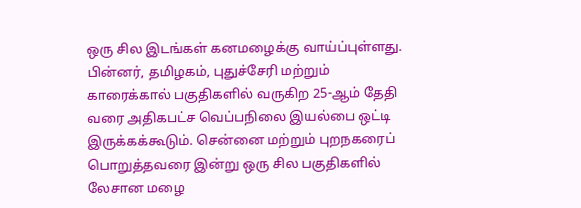ஒரு சில இடங்கள் கனமழைக்கு வாய்ப்புள்ளது. பின்னர், தமிழகம், புதுச்சேரி மற்றும் காரைக்கால் பகுதிகளில் வருகிற 25-ஆம் தேதி வரை அதிகபட்ச வெப்பநிலை இயல்பை ஒட்டி இருக்கக்கூடும். சென்னை மற்றும் புறநகரைப் பொறுத்தவரை இன்று ஒரு சில பகுதிகளில் லேசான மழை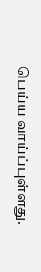பெய்ய வாய்ப்புள்ளது.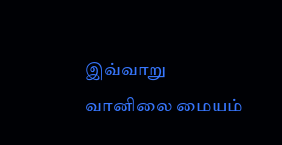இவ்வாறு வானிலை மையம்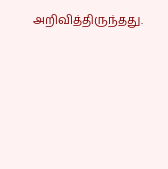அறிவித்திருந்தது.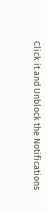Click it and Unblock the Notifications